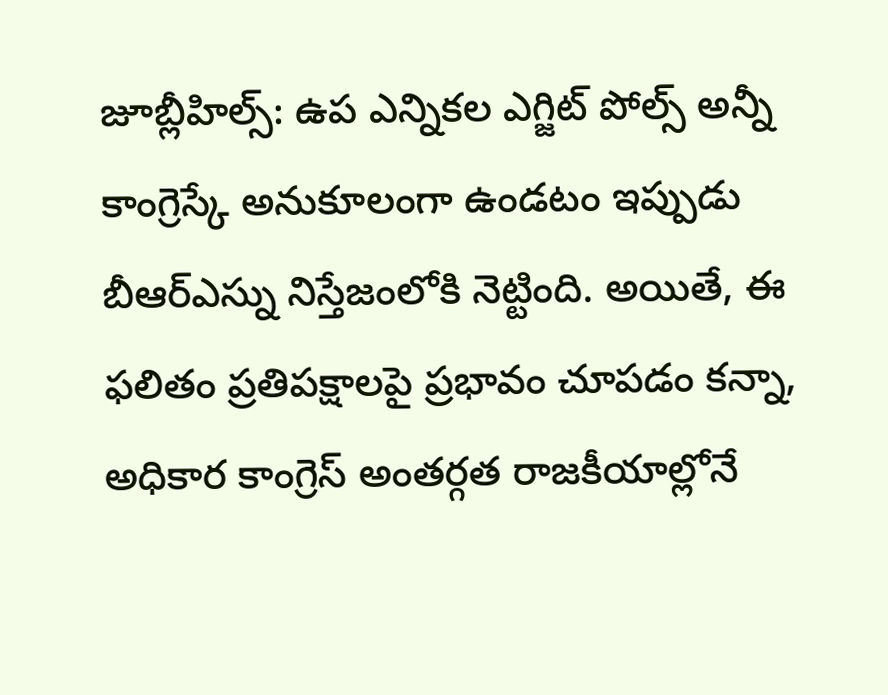జూబ్లీహిల్స్: ఉప ఎన్నికల ఎగ్జిట్ పోల్స్ అన్నీ కాంగ్రెస్కే అనుకూలంగా ఉండటం ఇప్పుడు బీఆర్ఎస్ను నిస్తేజంలోకి నెట్టింది. అయితే, ఈ ఫలితం ప్రతిపక్షాలపై ప్రభావం చూపడం కన్నా, అధికార కాంగ్రెస్ అంతర్గత రాజకీయాల్లోనే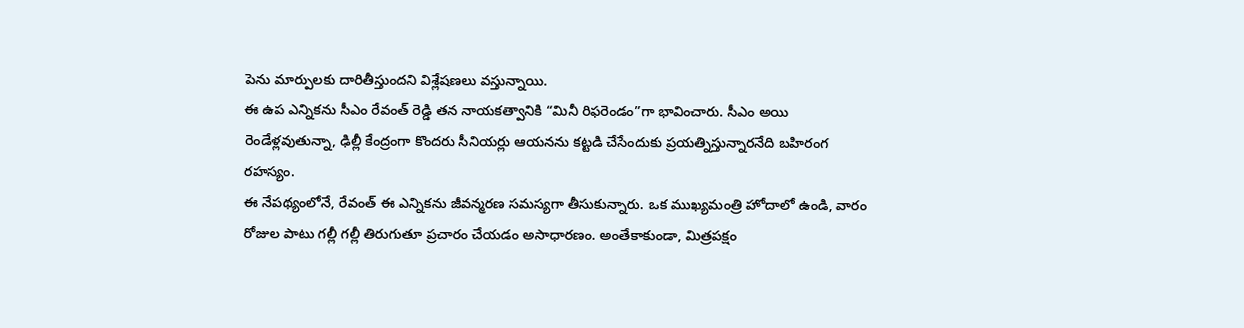పెను మార్పులకు దారితీస్తుందని విశ్లేషణలు వస్తున్నాయి.
ఈ ఉప ఎన్నికను సీఎం రేవంత్ రెడ్డి తన నాయకత్వానికి “మినీ రిఫరెండం”గా భావించారు. సీఎం అయి రెండేళ్లవుతున్నా, ఢిల్లీ కేంద్రంగా కొందరు సీనియర్లు ఆయనను కట్టడి చేసేందుకు ప్రయత్నిస్తున్నారనేది బహిరంగ రహస్యం.
ఈ నేపథ్యంలోనే, రేవంత్ ఈ ఎన్నికను జీవన్మరణ సమస్యగా తీసుకున్నారు. ఒక ముఖ్యమంత్రి హోదాలో ఉండి, వారం రోజుల పాటు గల్లీ గల్లీ తిరుగుతూ ప్రచారం చేయడం అసాధారణం. అంతేకాకుండా, మిత్రపక్షం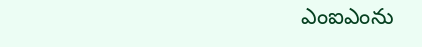ఎంఐఎంను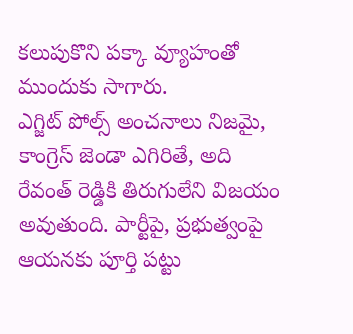కలుపుకొని పక్కా వ్యూహంతో ముందుకు సాగారు.
ఎగ్జిట్ పోల్స్ అంచనాలు నిజమై, కాంగ్రెస్ జెండా ఎగిరితే, అది రేవంత్ రెడ్డికి తిరుగులేని విజయం అవుతుంది. పార్టీపై, ప్రభుత్వంపై ఆయనకు పూర్తి పట్టు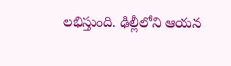లభిస్తుంది. ఢిల్లీలోని ఆయన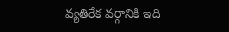వ్యతిరేక వర్గానికి ఇది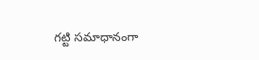గట్టి సమాధానంగా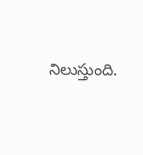నిలుస్తుంది.